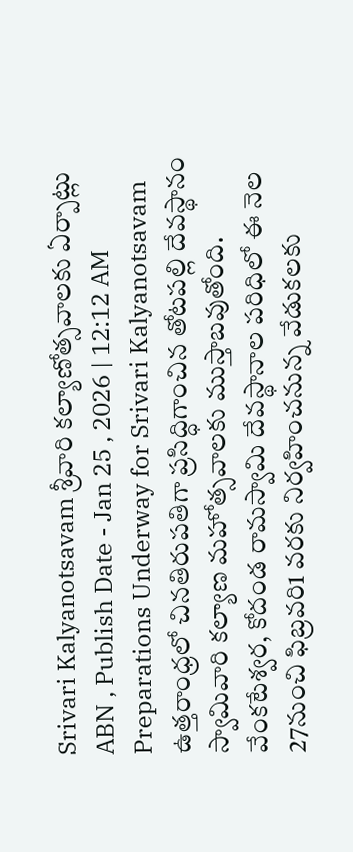Srivari Kalyanotsavam శ్రీవారి కల్యాణోత్సవాలకు ఏర్పాట్లు
ABN , Publish Date - Jan 25 , 2026 | 12:12 AM
Preparations Underway for Srivari Kalyanotsavam ఉత్తరాంధ్రలో చినతిరుపతిగా ప్రసిద్ధిగాంచిన తోటపల్లి దేవస్థానం స్వామివారి కల్యాణ మహోత్సవాలకు ముస్తాబవుతోంది. వేంకటేశ్వర, కోదండ రామస్వామి దేవస్థానాల పరిధిలో ఈ నెల 27నుంచి ఫిబ్రవరి1 వరకు నిర్వహించనున్న వేడుకలకు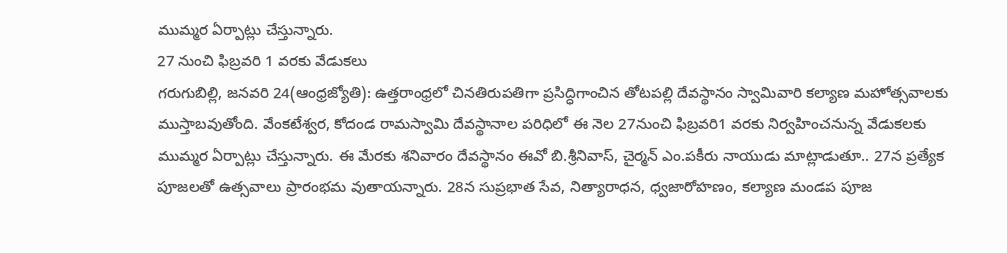ముమ్మర ఏర్పాట్లు చేస్తున్నారు.
27 నుంచి ఫిబ్రవరి 1 వరకు వేడుకలు
గరుగుబిల్లి, జనవరి 24(ఆంధ్రజ్యోతి): ఉత్తరాంధ్రలో చినతిరుపతిగా ప్రసిద్ధిగాంచిన తోటపల్లి దేవస్థానం స్వామివారి కల్యాణ మహోత్సవాలకు ముస్తాబవుతోంది. వేంకటేశ్వర, కోదండ రామస్వామి దేవస్థానాల పరిధిలో ఈ నెల 27నుంచి ఫిబ్రవరి1 వరకు నిర్వహించనున్న వేడుకలకు ముమ్మర ఏర్పాట్లు చేస్తున్నారు. ఈ మేరకు శనివారం దేవస్థానం ఈవో బి.శ్రీనివాస్, చైర్మన్ ఎం.పకీరు నాయుడు మాట్లాడుతూ.. 27న ప్రత్యేక పూజలతో ఉత్సవాలు ప్రారంభమ వుతాయన్నారు. 28న సుప్రభాత సేవ, నిత్యారాధన, ధ్వజారోహణం, కల్యాణ మండప పూజ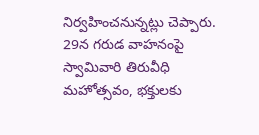నిర్వహించనున్నట్లు చెప్పారు. 29న గరుడ వాహనంపై స్వామివారి తిరువీధి మహోత్సవం, భక్తులకు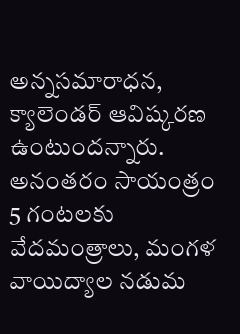అన్నసమారాధన, క్యాలెండర్ ఆవిష్కరణ ఉంటుందన్నారు. అనంతరం సాయంత్రం 5 గంటలకు వేదమంత్రాలు, మంగళ వాయిద్యాల నడుమ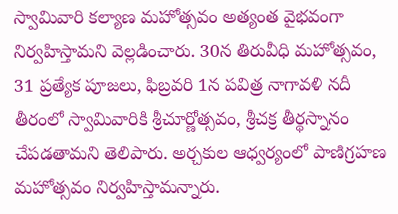స్వామివారి కల్యాణ మహోత్సవం అత్యంత వైభవంగా నిర్వహిస్తామని వెల్లడించారు. 30న తిరువీధి మహోత్సవం, 31 ప్రత్యేక పూజలు, ఫిబ్రవరి 1న పవిత్ర నాగావళి నదీ తీరంలో స్వామివారికి శ్రీచూర్ణోత్సవం, శ్రీచక్ర తీర్థస్నానం చేపడతామని తెలిపారు. అర్చకుల ఆధ్వర్యంలో పాణిగ్రహణ మహోత్సవం నిర్వహిస్తామన్నారు.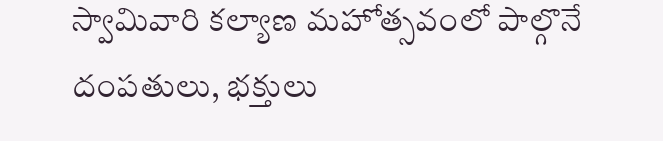స్వామివారి కల్యాణ మహోత్సవంలో పాల్గొనే దంపతులు, భక్తులు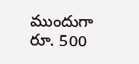ముందుగా రూ. 500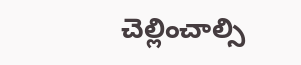చెల్లించాల్సి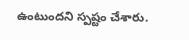ఉంటుందని స్పష్టం చేశారు.